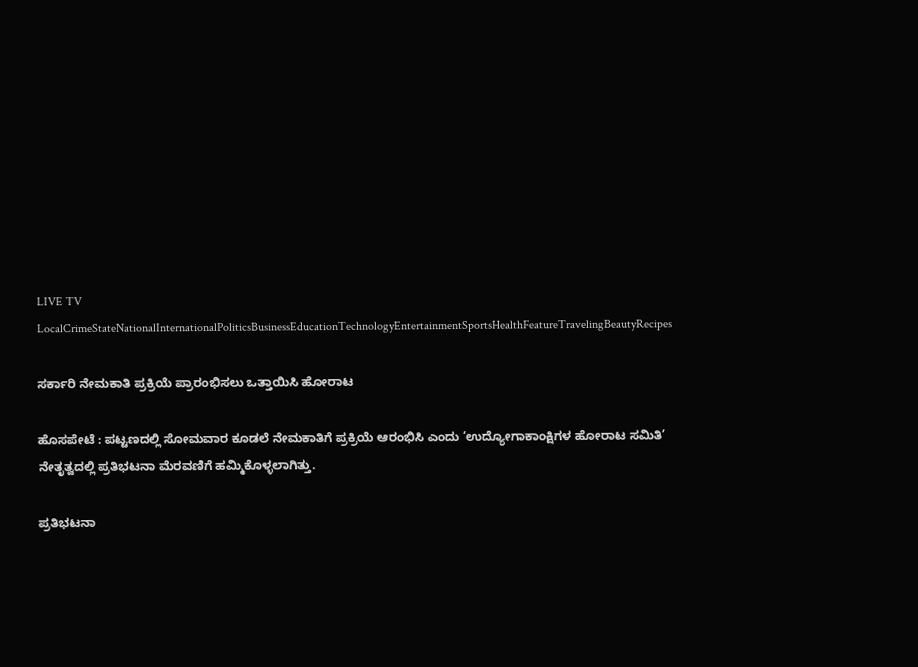LIVE TV LocalCrimeStateNationalInternationalPoliticsBusinessEducationTechnologyEntertainmentSportsHealthFeatureTravelingBeautyRecipes

ಸರ್ಕಾರಿ ನೇಮಕಾತಿ ಪ್ರಕ್ರಿಯೆ ಪ್ರಾರಂಭಿಸಲು ಒತ್ತಾಯಿಸಿ ಹೋರಾಟ

ಹೊಸಪೇಟೆ : ಪಟ್ಟಣದಲ್ಲಿ ಸೋಮವಾರ ಕೂಡಲೆ ನೇಮಕಾತಿಗೆ ಪ್ರಕ್ರಿಯೆ ಆರಂಭಿಸಿ ಎಂದು ‘ಉದ್ಯೋಗಾಕಾಂಕ್ಷಿಗಳ ಹೋರಾಟ ಸಮಿತಿ’ ನೇತೃತ್ವದಲ್ಲಿ ಪ್ರತಿಭಟನಾ ಮೆರವಣಿಗೆ ಹಮ್ಮಿಕೊಳ್ಳಲಾಗಿತ್ತು.

ಪ್ರತಿಭಟನಾ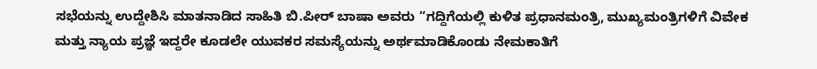ಸಭೆಯನ್ನು ಉದ್ದೇಶಿಸಿ ಮಾತನಾಡಿದ ಸಾಹಿತಿ ಬಿ.ಪೀರ್ ಬಾಷಾ ಅವರು “ಗದ್ದಿಗೆಯಲ್ಲಿ ಕುಳಿತ ಪ್ರಧಾನಮಂತ್ರಿ, ಮುಖ್ಯಮಂತ್ರಿಗಳಿಗೆ ವಿವೇಕ ಮತ್ತು ನ್ಯಾಯ ಪ್ರಜ್ಞೆ ಇದ್ದರೇ ಕೂಡಲೇ ಯುವಕರ ಸಮಸ್ಯೆಯನ್ನು ಅರ್ಥಮಾಡಿಕೊಂಡು ನೇಮಕಾತಿಗೆ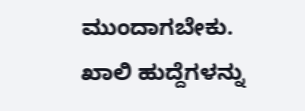ಮುಂದಾಗಬೇಕು. ಖಾಲಿ ಹುದ್ದೆಗಳನ್ನು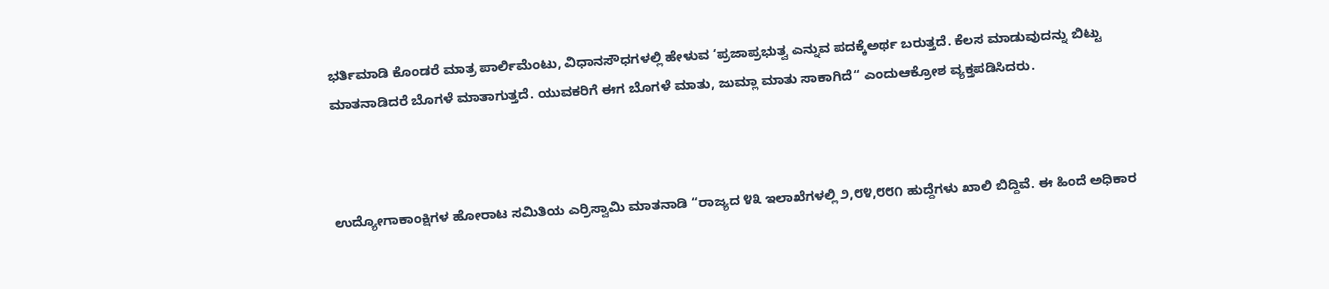ಭರ್ತಿಮಾಡಿ ಕೊಂಡರೆ ಮಾತ್ರ ಪಾರ್ಲಿಮೆಂಟು, ವಿಧಾನಸೌಧಗಳಲ್ಲಿ ಹೇಳುವ ‘ಪ್ರಜಾಪ್ರಭುತ್ವ ಎನ್ನುವ ಪದಕ್ಕೆಅರ್ಥ ಬರುತ್ತದೆ. ಕೆಲಸ ಮಾಡುವುದನ್ನು ಬಿಟ್ಟು ಮಾತನಾಡಿದರೆ ಬೊಗಳೆ ಮಾತಾಗುತ್ತದೆ. ಯುವಕರಿಗೆ ಈಗ ಬೊಗಳೆ ಮಾತು, ಜುಮ್ಲಾ ಮಾತು ಸಾಕಾಗಿದೆ“ ಎಂದುಆಕ್ರೋಶ ವ್ಯಕ್ತಪಡಿಸಿದರು.



ಉದ್ಯೋಗಾಕಾಂಕ್ಷಿಗಳ ಹೋರಾಟ ಸಮಿತಿಯ ಎರ್ರಿಸ್ವಾಮಿ ಮಾತನಾಡಿ “ರಾಜ್ಯದ ೪೩ ಇಲಾಖೆಗಳಲ್ಲಿ ೨,೮೪,೮೮೧ ಹುದ್ದೆಗಳು ಖಾಲಿ ಬಿದ್ದಿವೆ. ಈ ಹಿಂದೆ ಅಧಿಕಾರ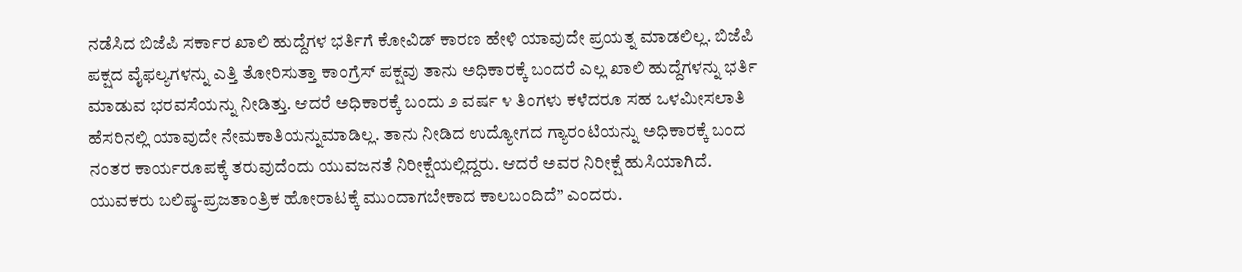ನಡೆಸಿದ ಬಿಜೆಪಿ ಸರ್ಕಾರ ಖಾಲಿ ಹುದ್ದೆಗಳ ಭರ್ತಿಗೆ ಕೋವಿಡ್ ಕಾರಣ ಹೇಳಿ ಯಾವುದೇ ಪ್ರಯತ್ನ ಮಾಡಲಿಲ್ಲ. ಬಿಜೆಪಿ ಪಕ್ಷದ ವೈಫಲ್ಯಗಳನ್ನು ಎತ್ತಿ ತೋರಿಸುತ್ತಾ ಕಾಂಗ್ರೆಸ್ ಪಕ್ಷವು ತಾನು ಅಧಿಕಾರಕ್ಕೆ ಬಂದರೆ ಎಲ್ಲ ಖಾಲಿ ಹುದ್ದೆಗಳನ್ನು ಭರ್ತಿ ಮಾಡುವ ಭರವಸೆಯನ್ನು ನೀಡಿತ್ತು. ಆದರೆ ಅಧಿಕಾರಕ್ಕೆ ಬಂದು ೨ ವರ್ಷ ೪ ತಿಂಗಳು ಕಳೆದರೂ ಸಹ ಒಳಮೀಸಲಾತಿ ಹೆಸರಿನಲ್ಲಿ ಯಾವುದೇ ನೇಮಕಾತಿಯನ್ನುಮಾಡಿಲ್ಲ. ತಾನು ನೀಡಿದ ಉದ್ಯೋಗದ ಗ್ಯಾರಂಟಿಯನ್ನು ಅಧಿಕಾರಕ್ಕೆ ಬಂದ ನಂತರ ಕಾರ್ಯರೂಪಕ್ಕೆ ತರುವುದೆಂದು ಯುವಜನತೆ ನಿರೀಕ್ಷೆಯಲ್ಲಿದ್ದರು. ಆದರೆ ಅವರ ನಿರೀಕ್ಷೆ ಹುಸಿಯಾಗಿದೆ. ಯುವಕರು ಬಲಿಷ್ಠ-ಪ್ರಜತಾಂತ್ರಿಕ ಹೋರಾಟಕ್ಕೆ ಮುಂದಾಗಬೇಕಾದ ಕಾಲಬಂದಿದೆ” ಎಂದರು.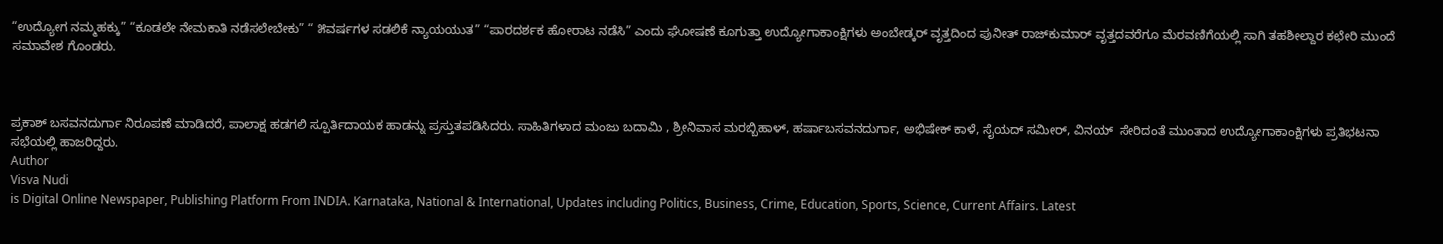“ಉದ್ಯೋಗ ನಮ್ಮಹಕ್ಕು” “ಕೂಡಲೇ ನೇಮಕಾತಿ ನಡೆಸಲೇಬೇಕು” “ ೫ವರ್ಷಗಳ ಸಡಲಿಕೆ ನ್ಯಾಯಯುತ” “ಪಾರದರ್ಶಕ ಹೋರಾಟ ನಡೆಸಿ” ಎಂದು ಘೋಷಣೆ ಕೂಗುತ್ತಾ ಉದ್ಯೋಗಾಕಾಂಕ್ಷಿಗಳು ಅಂಬೇಡ್ಕರ್ ವೃತ್ತದಿಂದ ಪುನೀತ್ ರಾಜ್‌ಕುಮಾರ್ ವೃತ್ತದವರೆಗೂ ಮೆರವಣಿಗೆಯಲ್ಲಿ ಸಾಗಿ ತಹಶೀಲ್ದಾರ ಕಛೇರಿ ಮುಂದೆ ಸಮಾವೇಶ ಗೊಂಡರು.



ಪ್ರಕಾಶ್ ಬಸವನದುರ್ಗಾ ನಿರೂಪಣೆ ಮಾಡಿದರೆ, ಪಾಲಾಕ್ಷ ಹಡಗಲಿ ಸ್ಪೂರ್ತಿದಾಯಕ ಹಾಡನ್ನು ಪ್ರಸ್ತುತಪಡಿಸಿದರು. ಸಾಹಿತಿಗಳಾದ ಮಂಜು ಬದಾಮಿ , ಶ್ರೀನಿವಾಸ ಮರಬ್ಬಿಹಾಳ್, ಹರ್ಷಾಬಸವನದುರ್ಗಾ, ಅಭಿಷೇಕ್ ಕಾಳೆ, ಸೈಯದ್ ಸಮೀರ್, ವಿನಯ್  ಸೇರಿದಂತೆ ಮುಂತಾದ ಉದ್ಯೋಗಾಕಾಂಕ್ಷಿಗಳು ಪ್ರತಿಭಟನಾ ಸಭೆಯಲ್ಲಿ ಹಾಜರಿದ್ದರು.
Author
Visva Nudi
is Digital Online Newspaper, Publishing Platform From INDIA. Karnataka, National & International, Updates including Politics, Business, Crime, Education, Sports, Science, Current Affairs. Latest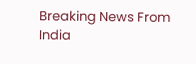Breaking News From India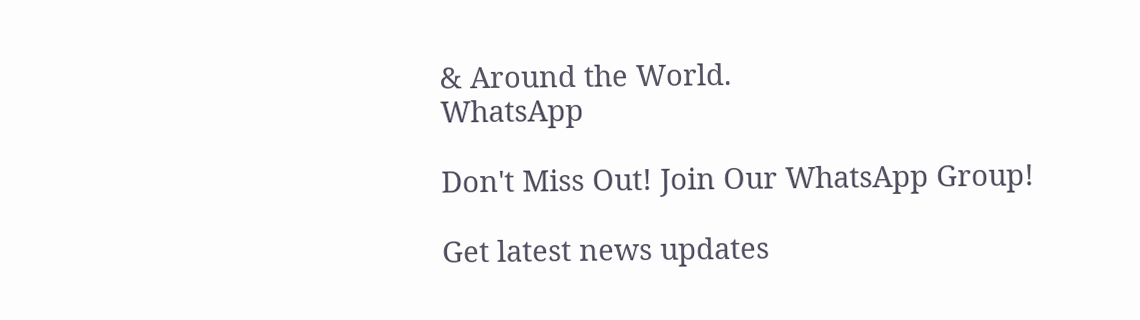& Around the World.
WhatsApp

Don't Miss Out! Join Our WhatsApp Group!

Get latest news updates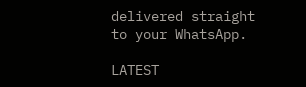delivered straight to your WhatsApp.

LATEST